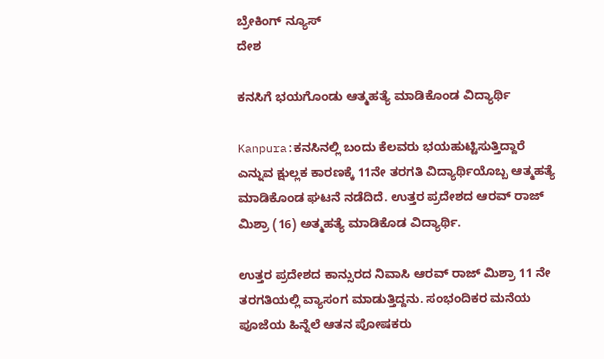ಬ್ರೇಕಿಂಗ್ ನ್ಯೂಸ್
ದೇಶ

ಕನಸಿಗೆ ಭಯಗೊಂಡು ಆತ್ಮಹತ್ಯೆ ಮಾಡಿಕೊಂಡ ವಿದ್ಯಾರ್ಥಿ

Kanpura:ಕನಸಿನಲ್ಲಿ ಬಂದು ಕೆಲವರು ಭಯಹುಟ್ಟಿಸುತ್ತಿದ್ದಾರೆ ಎನ್ನುವ ಕ್ಷುಲ್ಲಕ ಕಾರಣಕ್ಕೆ 11ನೇ ತರಗತಿ ವಿದ್ಯಾರ್ಥಿಯೊಬ್ಬ ಆತ್ಮಹತ್ಯೆ ಮಾಡಿಕೊಂಡ ಘಟನೆ ನಡೆದಿದೆ. ಉತ್ತರ ಪ್ರದೇಶದ ಆರವ್‌ ರಾಜ್ ಮಿಶ್ರಾ (16) ಅತ್ಮಹತ್ಯೆ ಮಾಡಿಕೊಡ ವಿದ್ಯಾರ್ಥಿ.

ಉತ್ತರ ಪ್ರದೇಶದ ಕಾನ್ಸುರದ ನಿವಾಸಿ ಆರವ್‌‌ ರಾಜ್‌ ಮಿಶ್ರಾ 11 ನೇ ತರಗತಿಯಲ್ಲಿ ವ್ಯಾಸಂಗ ಮಾಡುತ್ತಿದ್ದನು. ಸಂಭಂದಿಕರ ಮನೆಯ ಪೂಜೆಯ ಹಿನ್ನೆಲೆ ಆತನ ಪೋಷಕರು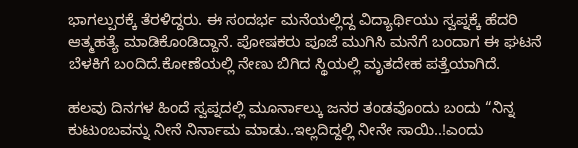ಭಾಗಲ್ಪುರಕ್ಕೆ ತೆರಳಿದ್ದರು. ಈ ಸಂದರ್ಭ ಮನೆಯಲ್ಲಿದ್ದ ವಿದ್ಯಾರ್ಥಿಯು ಸ್ವಪ್ನಕ್ಕೆ ಹೆದರಿ ಆತ್ಮಹತ್ಯೆ ಮಾಡಿಕೊಂಡಿದ್ದಾನೆ. ಪೋಷಕರು ಪೂಜೆ ಮುಗಿಸಿ ಮನೆಗೆ ಬಂದಾಗ ಈ ಘಟನೆ ಬೆಳಕಿಗೆ ಬಂದಿದೆ.ಕೋಣೆಯಲ್ಲಿ ನೇಣು ಬಿಗಿದ ಸ್ಥಿಯಲ್ಲಿ ಮೃತದೇಹ ಪತ್ತೆಯಾಗಿದೆ.

ಹಲವು ದಿನಗಳ ಹಿಂದೆ ಸ್ವಪ್ನದಲ್ಲಿ ಮೂರ್ನಾಲ್ಕು ಜನರ ತಂಡವೊಂದು ಬಂದು “ನಿನ್ನ ಕುಟುಂಬವನ್ನು ನೀನೆ ನಿರ್ನಾಮ ಮಾಡು..ಇಲ್ಲದಿದ್ದಲ್ಲಿ ನೀನೇ ಸಾಯಿ..!ಎಂದು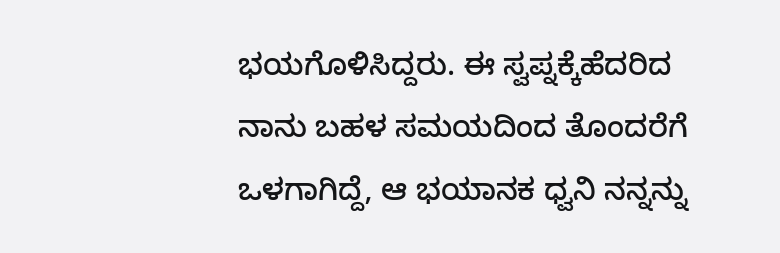ಭಯಗೊಳಿಸಿದ್ದರು. ಈ ಸ್ವಪ್ನಕ್ಕೆಹೆದರಿದ ನಾನು ಬಹಳ ಸಮಯದಿಂದ ತೊಂದರೆಗೆ ಒಳಗಾಗಿದ್ದೆ, ಆ ಭಯಾನಕ ಧ್ವನಿ ನನ್ನನ್ನು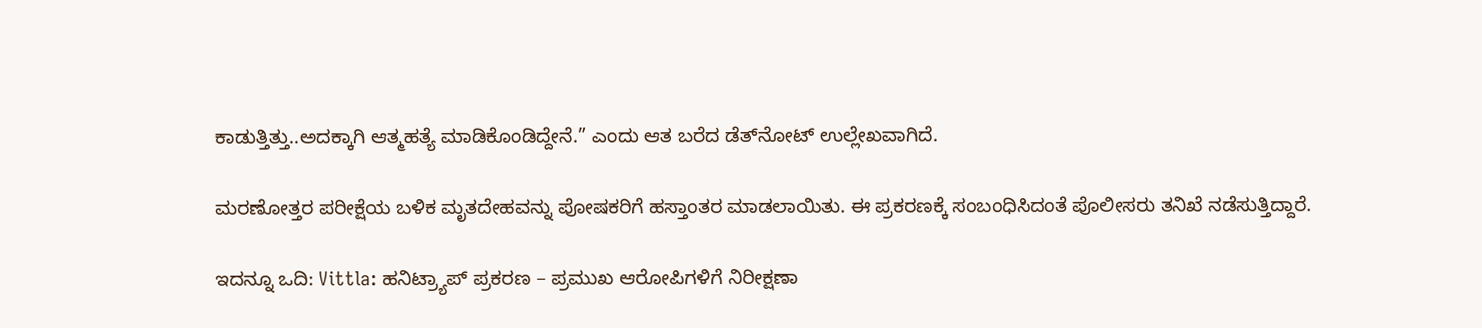ಕಾಡುತ್ತಿತ್ತು..ಅದಕ್ಕಾಗಿ ಆತ್ಮಹತ್ಯೆ ಮಾಡಿಕೊಂಡಿದ್ದೇನೆ.” ಎಂದು ಆತ ಬರೆದ ಡೆತ್‌ನೋಟ್‌ ಉಲ್ಲೇಖವಾಗಿದೆ.

ಮರಣೋತ್ತರ ಪರೀಕ್ಷೆಯ ಬಳಿಕ ಮೃತದೇಹವನ್ನು ಪೋಷಕರಿಗೆ ಹಸ್ತಾಂತರ ಮಾಡಲಾಯಿತು. ಈ ಪ್ರಕರಣಕ್ಕೆ ಸಂಬಂಧಿಸಿದಂತೆ ಪೊಲೀಸರು ತನಿಖೆ ನಡೆಸುತ್ತಿದ್ದಾರೆ.

ಇದನ್ನೂ ಒದಿ: Vittla: ಹನಿಟ್ರ್ಯಾಪ್‌ ಪ್ರಕರಣ – ಪ್ರಮುಖ ಆರೋಪಿಗಳಿಗೆ ನಿರೀಕ್ಷಣಾ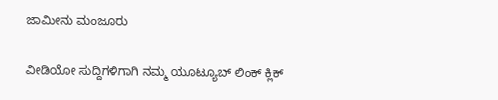ಜಾಮೀನು ಮಂಜೂರು

ವೀಡಿಯೋ ಸುದ್ದಿಗಳಿಗಾಗಿ ನಮ್ಮ ಯೂಟ್ಯೂಬ್ ಲಿಂಕ್ ಕ್ಲಿಕ್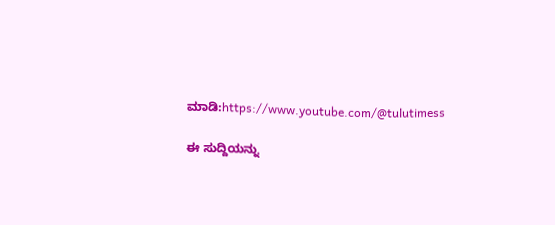ಮಾಡಿ:https://www.youtube.com/@tulutimess

ಈ ಸುದ್ದಿಯನ್ನು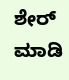ಶೇರ್ ಮಾಡಿ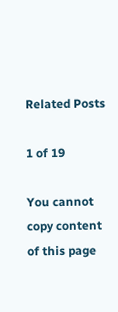Related Posts

1 of 19

You cannot copy content of this page